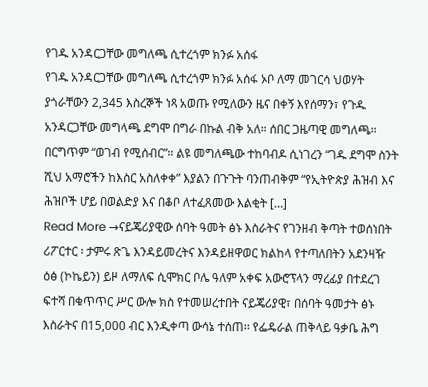የገዱ አንዳርጋቸው መግለጫ ሲተረጎም ክንፉ አሰፋ
የገዱ አንዳርጋቸው መግለጫ ሲተረጎም ክንፉ አሰፋ ኦቦ ለማ መገርሳ ህወሃት ያጎራቸውን 2,345 እስረኞች ነጻ አወጡ የሚለውን ዜና በቀኝ እየሰማን፣ የጉዱ አንዳርጋቸው መግላጫ ደግሞ በግራ በኩል ብቅ አለ። ሰበር ጋዜጣዊ መግለጫ። በርግጥም “ወገብ የሚሰብር”። ልዩ መግለጫው ተከባብዶ ሲነገረን “ገዱ ደግሞ ስንት ሺህ አማሮችን ከእስር አስለቀቀ” እያልን በጉጉት ባንጠብቅም “የኢትዮጵያ ሕዝብ እና ሕዝቦች ሆይ በወልድያ እና በቆቦ ለተፈጸመው እልቂት […]
Read More →ናይጄሪያዊው ሰባት ዓመት ፅኑ እስራትና የገንዘብ ቅጣት ተወሰነበት
ሪፖርተር ፡ ታምሩ ጽጌ እንዳይመረትና እንዳይዘዋወር ክልከላ የተጣለበትን አደንዛዥ ዕፅ (ኮኬይን) ይዞ ለማለፍ ሲሞክር ቦሌ ዓለም አቀፍ አውሮፕላን ማረፊያ በተደረገ ፍተሻ በቁጥጥር ሥር ውሎ ክስ የተመሠረተበት ናይጄሪያዊ፣ በሰባት ዓመታት ፅኑ እስራትና በ15,000 ብር እንዲቀጣ ውሳኔ ተሰጠ፡፡ የፌዴራል ጠቅላይ ዓቃቤ ሕግ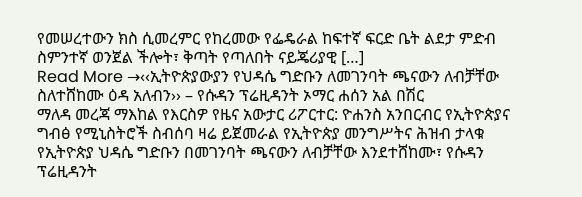የመሠረተውን ክስ ሲመረምር የከረመው የፌዴራል ከፍተኛ ፍርድ ቤት ልደታ ምድብ ስምንተኛ ወንጀል ችሎት፣ ቅጣት የጣለበት ናይጄሪያዊ […]
Read More →‹‹ኢትዮጵያውያን የህዳሴ ግድቡን ለመገንባት ጫናውን ለብቻቸው ስለተሸከሙ ዕዳ አለብን›› – የሱዳን ፕሬዚዳንት ኦማር ሐሰን አል በሽር
ማለዳ መረጃ ማእከል የእርስዎ የዜና አውታር ሪፖርተር: ዮሐንስ አንበርብር የኢትዮጵያና ግብፅ የሚኒስትሮች ስብሰባ ዛሬ ይጀመራል የኢትዮጵያ መንግሥትና ሕዝብ ታላቁ የኢትዮጵያ ህዳሴ ግድቡን በመገንባት ጫናውን ለብቻቸው እንደተሸከሙ፣ የሱዳን ፕሬዚዳንት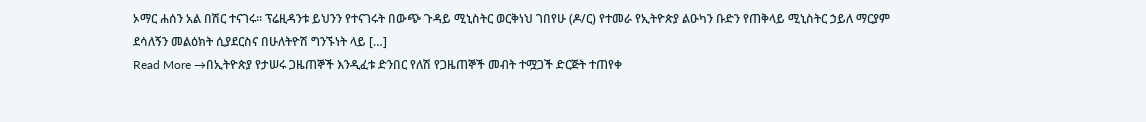ኦማር ሐሰን አል በሽር ተናገሩ፡፡ ፕሬዚዳንቱ ይህንን የተናገሩት በውጭ ጉዳይ ሚኒስትር ወርቅነህ ገበየሁ (ዶ/ር) የተመራ የኢትዮጵያ ልዑካን ቡድን የጠቅላይ ሚኒስትር ኃይለ ማርያም ደሳለኝን መልዕክት ሲያደርስና በሁለትዮሽ ግንኙነት ላይ […]
Read More →በኢትዮጵያ የታሠሩ ጋዜጠኞች እንዲፈቱ ድንበር የለሽ የጋዜጠኞች መብት ተሟጋች ድርጅት ተጠየቀ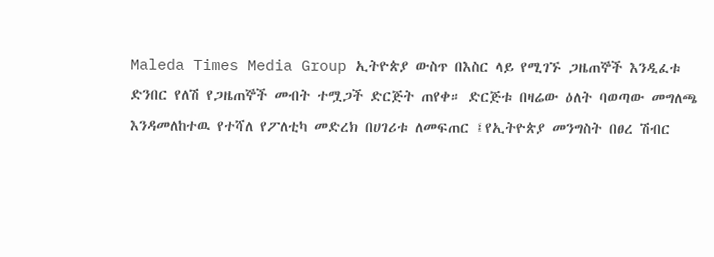Maleda Times Media Group ኢትዮጵያ ውስጥ በእስር ላይ የሚገኙ ጋዜጠኞች እንዲፈቱ ድንበር የለሽ የጋዜጠኞች መብት ተሟጋች ድርጅት ጠየቀ። ድርጅቱ በዛሬው ዕለት ባወጣው መግለጫ እንዳመለከተዉ የተሻለ የፖለቲካ መድረክ በሀገሪቱ ለመፍጠር ፤የኢትዮጵያ መንግስት በፀረ ሽብር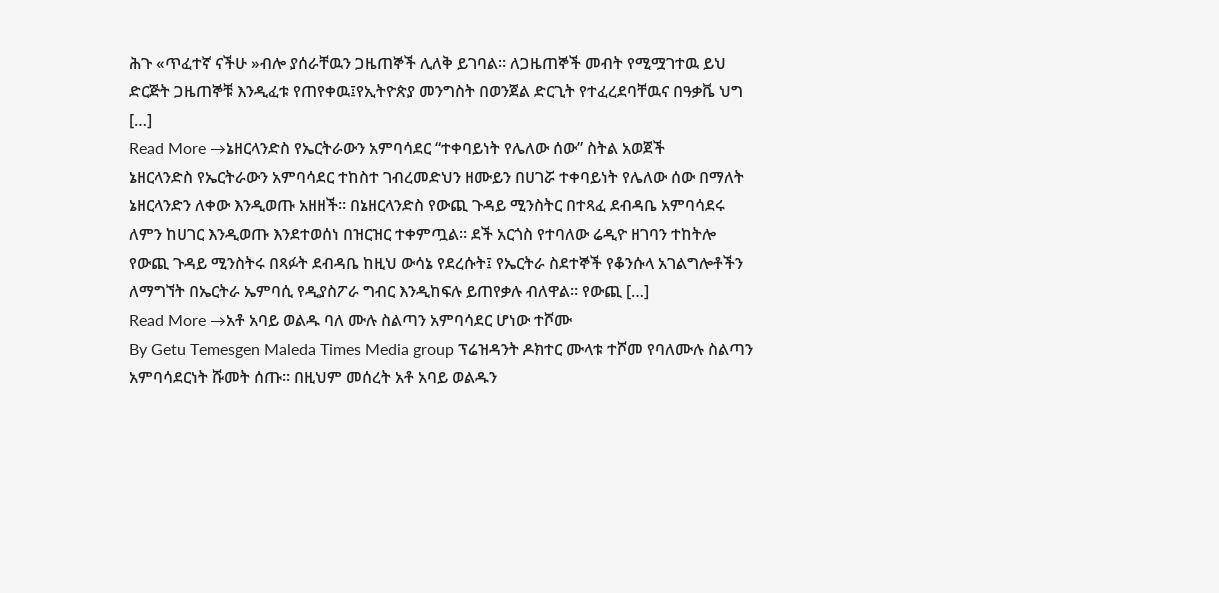ሕጉ «ጥፈተኛ ናችሁ »ብሎ ያሰራቸዉን ጋዜጠኞች ሊለቅ ይገባል። ለጋዜጠኞች መብት የሚሟገተዉ ይህ ድርጅት ጋዜጠኞቹ እንዲፈቱ የጠየቀዉ፤የኢትዮጵያ መንግስት በወንጀል ድርጊት የተፈረደባቸዉና በዓቃቬ ህግ […]
Read More →ኔዘርላንድስ የኤርትራውን አምባሳደር “ተቀባይነት የሌለው ሰው” ስትል አወጀች
ኔዘርላንድስ የኤርትራውን አምባሳደር ተከስተ ገብረመድህን ዘሙይን በሀገሯ ተቀባይነት የሌለው ሰው በማለት ኔዘርላንድን ለቀው እንዲወጡ አዘዘች። በኔዘርላንድስ የውጪ ጉዳይ ሚንስትር በተጻፈ ደብዳቤ አምባሳደሩ ለምን ከሀገር እንዲወጡ እንደተወሰነ በዝርዝር ተቀምጧል። ደች አርጎስ የተባለው ሬዲዮ ዘገባን ተከትሎ የውጪ ጉዳይ ሚንስትሩ በጻፉት ደብዳቤ ከዚህ ውሳኔ የደረሱት፤ የኤርትራ ስደተኞች የቆንሱላ አገልግሎቶችን ለማግኘት በኤርትራ ኤምባሲ የዲያስፖራ ግብር እንዲከፍሉ ይጠየቃሉ ብለዋል። የውጪ […]
Read More →አቶ አባይ ወልዱ ባለ ሙሉ ስልጣን አምባሳደር ሆነው ተሾሙ
By Getu Temesgen Maleda Times Media group ፕሬዝዳንት ዶክተር ሙላቱ ተሾመ የባለሙሉ ስልጣን አምባሳደርነት ሹመት ሰጡ። በዚህም መሰረት አቶ አባይ ወልዱን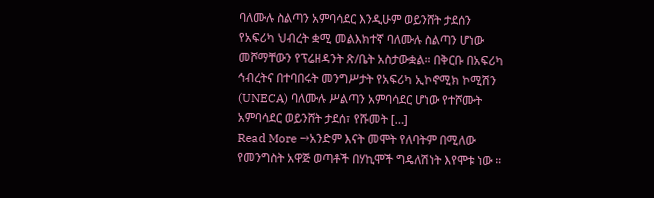ባለሙሉ ስልጣን አምባሳደር እንዲሁም ወይንሸት ታደሰን የአፍሪካ ህብረት ቋሚ መልእክተኛ ባለሙሉ ስልጣን ሆነው መሾማቸውን የፕሬዘዳንት ጽ/ቤት አስታውቋል። በቅርቡ በአፍሪካ ኅብረትና በተባበሩት መንግሥታት የአፍሪካ ኢኮኖሚክ ኮሚሽን (UNECA) ባለሙሉ ሥልጣን አምባሳደር ሆነው የተሾሙት አምባሳደር ወይንሸት ታደሰ፣ የሹመት […]
Read More →አንድም እናት መሞት የለባትም በሚለው የመንግስት አዋጅ ወጣቶች በሃኪሞች ግዴለሽነት እየሞቱ ነው ።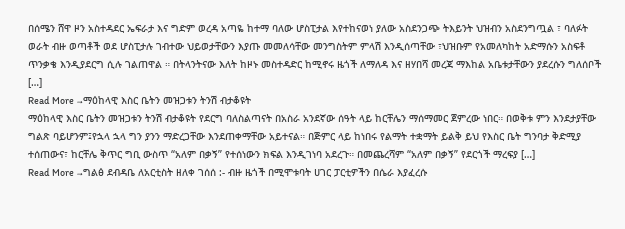በሰሜን ሸዋ ዞን አስተዳደር ኤፍራታ እና ግድም ወረዳ አጣዬ ከተማ ባለው ሆስፒታል እየተከናወነ ያለው አስደንጋጭ ትእይንት ህዝብን አስደንግጧል ፣ ባለፉት ወራት ብዙ ወጣቶች ወደ ሆስፒታሉ ገብተው ህይወታቸውን እያጡ መመለሳቸው መንግስትም ምላሽ እንዲሰጣቸው ፣ህዝቡም የአመለካከት አድማሱን አስፍቶ ጥንቃቄ እንዲያደርግ ሲሉ ገልጠዋል ። በትላንትናው እለት ከዞኑ መስተዳድር ከሚኖሩ ዜጎች ለማለዳ እና ዘሃበሻ መረጃ ማእከል አቤቱታቸውን ያደረሱን ግለሰቦች […]
Read More →ማዕከላዊ እስር ቤትን መዝጋቱን ትንሽ ብታቆዩት
ማዕከላዊ እስር ቤትን መዝጋቱን ትንሽ ብታቆዩት የደርግ ባለስልጣናት በአስራ አንደኛው ሰዓት ላይ ከርቸሌን ማሰማመር ጀምረው ነበር። በወቅቱ ምን እንደታያቸው ግልጽ ባይሆንም፤የኋላ ኋላ ግን ያንን ማድረጋቸው እንደጠቀማቸው አይተናል። በጅምር ላይ ከነበሩ የልማት ተቋማት ይልቅ ይህ የእስር ቤት ግንባታ ቅድሚያ ተሰጠውና፣ ከርቸሌ ቅጥር ግቢ ውስጥ “አለም በቃኝ” የተሰነውን ክፍል እንዲገነባ አደረጉ። በመጨረሻም “አለም በቃኝ” የደርጎች ማረፍያ […]
Read More →ግልፅ ደብዳቤ ለአርቲስት ዘለቀ ገሰሰ :- ብዙ ዜጎች በሚሞቱባት ሀገር ፓርቲዎችን በሴራ እያፈረሱ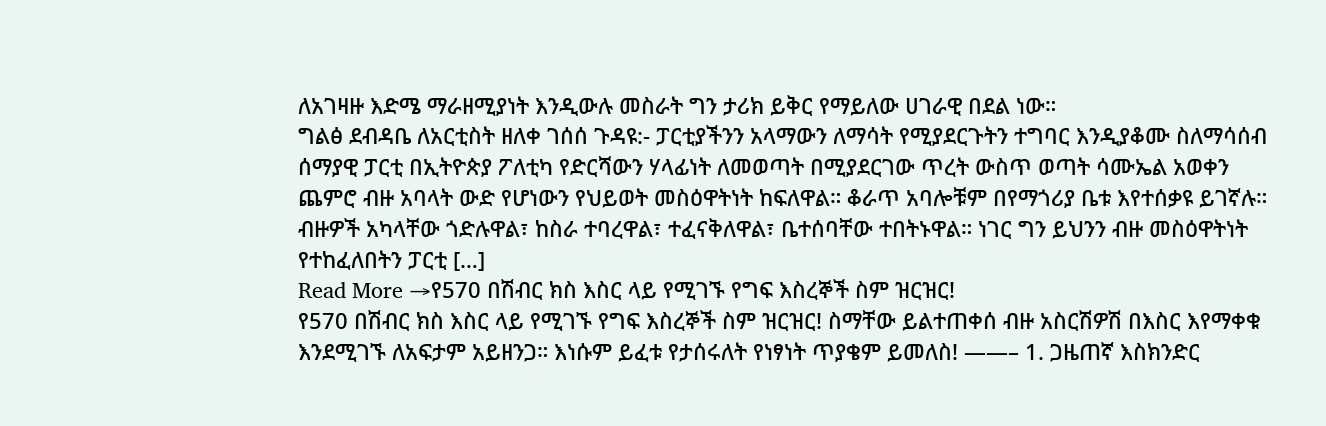ለአገዛዙ እድሜ ማራዘሚያነት እንዲውሉ መስራት ግን ታሪክ ይቅር የማይለው ሀገራዊ በደል ነው።
ግልፅ ደብዳቤ ለአርቲስት ዘለቀ ገሰሰ ጉዳዩ:- ፓርቲያችንን አላማውን ለማሳት የሚያደርጉትን ተግባር እንዲያቆሙ ስለማሳሰብ ሰማያዊ ፓርቲ በኢትዮጵያ ፖለቲካ የድርሻውን ሃላፊነት ለመወጣት በሚያደርገው ጥረት ውስጥ ወጣት ሳሙኤል አወቀን ጨምሮ ብዙ አባላት ውድ የሆነውን የህይወት መስዕዋትነት ከፍለዋል። ቆራጥ አባሎቹም በየማጎሪያ ቤቱ እየተሰቃዩ ይገኛሉ። ብዙዎች አካላቸው ጎድሉዋል፣ ከስራ ተባረዋል፣ ተፈናቅለዋል፣ ቤተሰባቸው ተበትኑዋል። ነገር ግን ይህንን ብዙ መስዕዋትነት የተከፈለበትን ፓርቲ […]
Read More →የ570 በሽብር ክስ እስር ላይ የሚገኙ የግፍ እስረኞች ስም ዝርዝር!
የ570 በሽብር ክስ እስር ላይ የሚገኙ የግፍ እስረኞች ስም ዝርዝር! ስማቸው ይልተጠቀሰ ብዙ አስርሽዎሽ በእስር እየማቀቁ እንደሚገኙ ለአፍታም አይዘንጋ። እነሱም ይፈቱ የታሰሩለት የነፃነት ጥያቄም ይመለስ! ——– 1. ጋዜጠኛ እስክንድር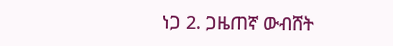ነጋ 2. ጋዜጠኛ ውብሸት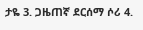ታዬ 3. ጋዜጠኛ ደርሰማ ሶሪ 4.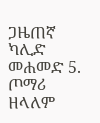ጋዜጠኛ ካሊድ መሐመድ 5. ጦማሪ ዘላለም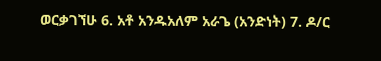ወርቃገኘሁ 6. አቶ አንዱአለም አራጌ (አንድነት) 7. ዶ/ር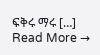ፍቅሩ ማሩ […]
Read More →